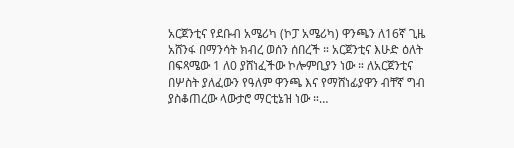አርጀንቲና የደቡብ አሜሪካ (ኮፓ አሜሪካ) ዋንጫን ለ16ኛ ጊዜ አሸንፋ በማንሳት ክብረ ወሰን ሰበረች ። አርጀንቲና እሁድ ዕለት በፍጻሜው 1 ለ0 ያሸነፈችው ኮሎምቢያን ነው ። ለአርጀንቲና በሦስት ያለፈውን የዓለም ዋንጫ እና የማሸነፊያዋን ብቸኛ ግብ ያስቆጠረው ላውታሮ ማርቲኔዝ ነው ።…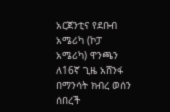አርጀንቲና የደቡብ አሜሪካ (ኮፓ አሜሪካ) ዋንጫን ለ16ኛ ጊዜ አሸንፋ በማንሳት ክብረ ወሰን ሰበረች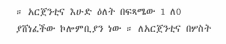። አርጀንቲና እሁድ ዕለት በፍጻሜው 1 ለ0 ያሸነፈችው ኮሎምቢያን ነው ። ለአርጀንቲና በሦስት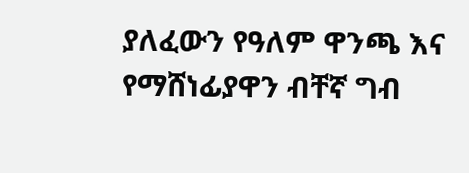ያለፈውን የዓለም ዋንጫ እና የማሸነፊያዋን ብቸኛ ግብ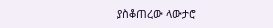ያስቆጠረው ላውታሮ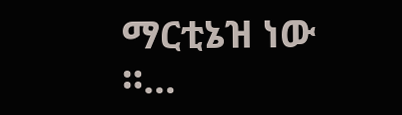ማርቲኔዝ ነው ።…